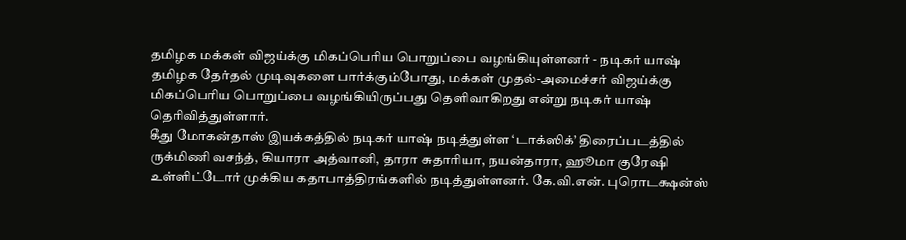தமிழக மக்கள் விஜய்க்கு மிகப்பெரிய பொறுப்பை வழங்கியுள்ளனர் - நடிகர் யாஷ்
தமிழக தேர்தல் முடிவுகளை பார்க்கும்போது, மக்கள் முதல்-அமைச்சர் விஜய்க்கு மிகப்பெரிய பொறுப்பை வழங்கியிருப்பது தெளிவாகிறது என்று நடிகர் யாஷ் தெரிவித்துள்ளார்.
கீது மோகன்தாஸ் இயக்கத்தில் நடிகர் யாஷ் நடித்துள்ள ‘டாக்ஸிக்’ திரைப்படத்தில் ருக்மிணி வசந்த், கியாரா அத்வானி, தாரா சுதாரியா, நயன்தாரா, ஹூமா குரேஷி உள்ளிட்டோர் முக்கிய கதாபாத்திரங்களில் நடித்துள்ளனர். கே.வி.என். புரொடக்ஷன்ஸ்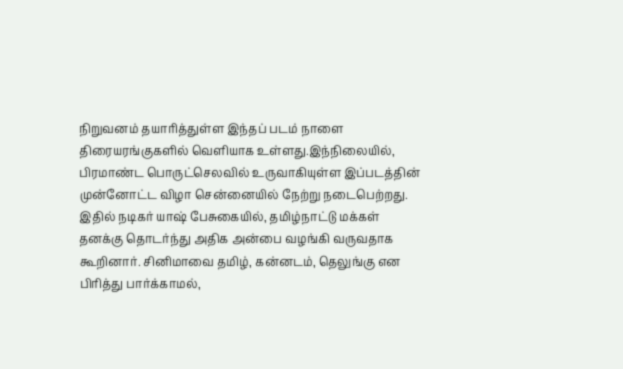நிறுவனம் தயாரித்துள்ள இந்தப் படம் நாளை திரையரங்குகளில் வெளியாக உள்ளது.இந்நிலையில், பிரமாண்ட பொருட்செலவில் உருவாகியுள்ள இப்படத்தின் முன்னோட்ட விழா சென்னையில் நேற்று நடைபெற்றது. இதில் நடிகர் யாஷ் பேசுகையில், தமிழ்நாட்டு மக்கள் தனக்கு தொடர்ந்து அதிக அன்பை வழங்கி வருவதாக கூறினார். சினிமாவை தமிழ், கன்னடம், தெலுங்கு என பிரித்து பார்க்காமல்,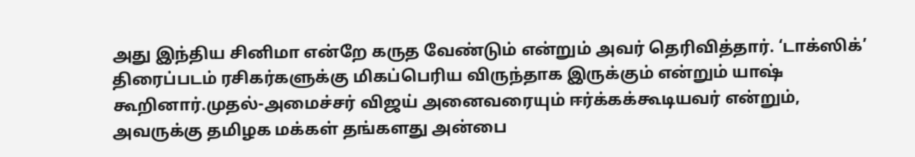அது இந்திய சினிமா என்றே கருத வேண்டும் என்றும் அவர் தெரிவித்தார். ‘டாக்ஸிக்’ திரைப்படம் ரசிகர்களுக்கு மிகப்பெரிய விருந்தாக இருக்கும் என்றும் யாஷ் கூறினார்.முதல்-அமைச்சர் விஜய் அனைவரையும் ஈர்க்கக்கூடியவர் என்றும், அவருக்கு தமிழக மக்கள் தங்களது அன்பை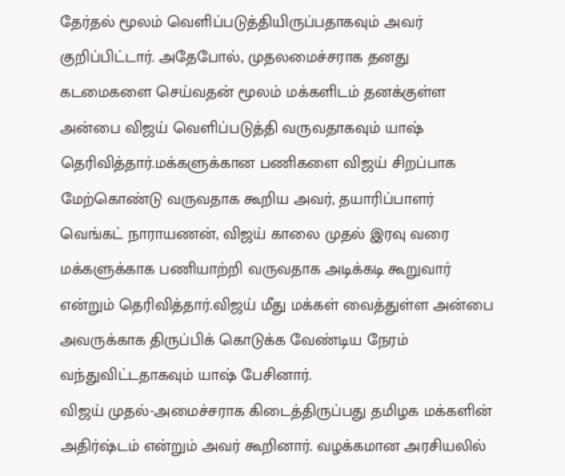தேர்தல் மூலம் வெளிப்படுத்தியிருப்பதாகவும் அவர் குறிப்பிட்டார். அதேபோல், முதலமைச்சராக தனது கடமைகளை செய்வதன் மூலம் மக்களிடம் தனக்குள்ள அன்பை விஜய் வெளிப்படுத்தி வருவதாகவும் யாஷ் தெரிவித்தார்.மக்களுக்கான பணிகளை விஜய் சிறப்பாக மேற்கொண்டு வருவதாக கூறிய அவர், தயாரிப்பாளர் வெங்கட் நாராயணன், விஜய் காலை முதல் இரவு வரை மக்களுக்காக பணியாற்றி வருவதாக அடிக்கடி கூறுவார் என்றும் தெரிவித்தார்.விஜய் மீது மக்கள் வைத்துள்ள அன்பை அவருக்காக திருப்பிக் கொடுக்க வேண்டிய நேரம் வந்துவிட்டதாகவும் யாஷ் பேசினார்.
விஜய் முதல்-அமைச்சராக கிடைத்திருப்பது தமிழக மக்களின் அதிர்ஷ்டம் என்றும் அவர் கூறினார். வழக்கமான அரசியலில்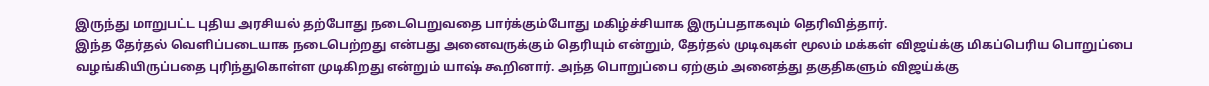இருந்து மாறுபட்ட புதிய அரசியல் தற்போது நடைபெறுவதை பார்க்கும்போது மகிழ்ச்சியாக இருப்பதாகவும் தெரிவித்தார்.
இந்த தேர்தல் வெளிப்படையாக நடைபெற்றது என்பது அனைவருக்கும் தெரியும் என்றும், தேர்தல் முடிவுகள் மூலம் மக்கள் விஜய்க்கு மிகப்பெரிய பொறுப்பை வழங்கியிருப்பதை புரிந்துகொள்ள முடிகிறது என்றும் யாஷ் கூறினார். அந்த பொறுப்பை ஏற்கும் அனைத்து தகுதிகளும் விஜய்க்கு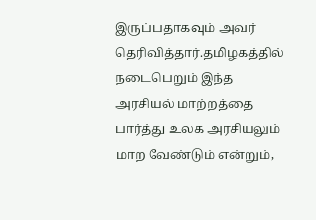இருப்பதாகவும் அவர் தெரிவித்தார்.தமிழகத்தில் நடைபெறும் இந்த அரசியல் மாற்றத்தை பார்த்து உலக அரசியலும் மாற வேண்டும் என்றும்,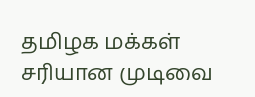தமிழக மக்கள் சரியான முடிவை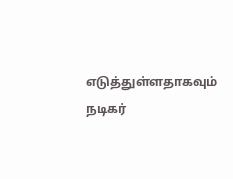எடுத்துள்ளதாகவும் நடிகர்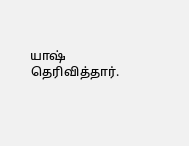யாஷ் தெரிவித்தார்.